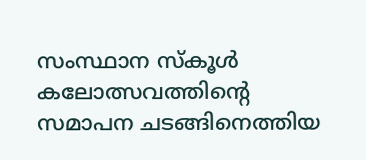സംസ്ഥാന സ്കൂൾ കലോത്സവത്തിന്റെ സമാപന ചടങ്ങിനെത്തിയ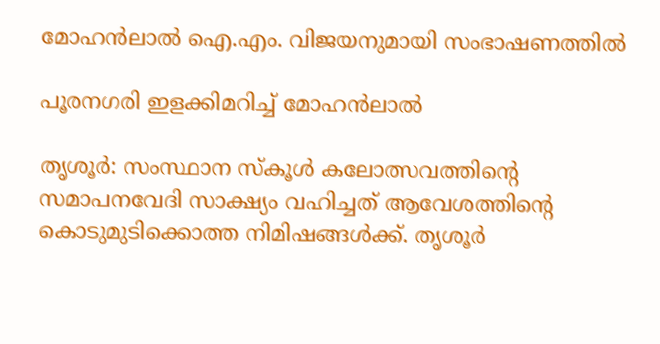മോഹൻലാൽ ഐ.എം. വിജയനുമായി സംഭാഷണത്തിൽ

പൂരനഗരി ഇളക്കിമറിച്ച് മോഹൻലാൽ

തൃശൂർ: സംസ്ഥാന സ്കൂൾ കലോത്സവത്തിന്റെ സമാപനവേദി സാക്ഷ്യം വഹിച്ചത് ആവേശത്തിന്റെ കൊടുമുടിക്കൊത്ത നിമിഷങ്ങൾക്ക്. തൃശൂർ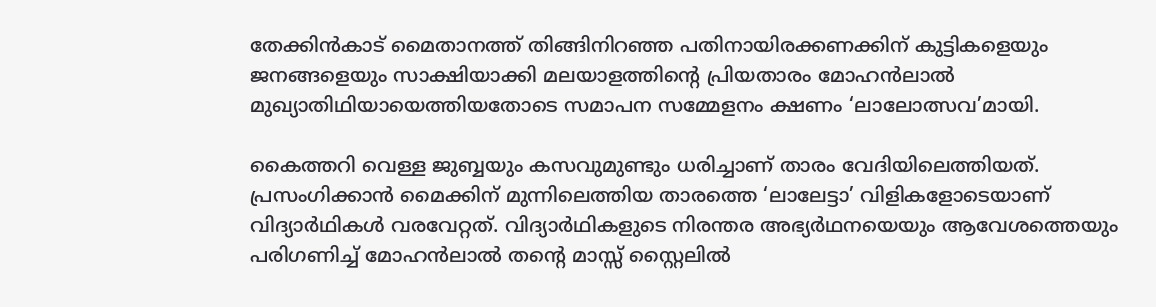തേക്കിൻകാട് മൈതാനത്ത് തിങ്ങിനിറഞ്ഞ പതിനായിരക്കണക്കിന് കുട്ടികളെയും ജനങ്ങളെയും സാക്ഷിയാക്കി മലയാളത്തിന്റെ പ്രിയതാരം മോഹൻലാൽ മുഖ്യാതിഥിയായെത്തിയതോടെ സമാപന സമ്മേളനം ക്ഷണം ‘ലാലോത്സവ’മായി.

കൈത്തറി വെള്ള ജുബ്ബയും കസവുമുണ്ടും ധരിച്ചാണ് താരം വേദിയിലെത്തിയത്. പ്രസംഗിക്കാൻ മൈക്കിന് മുന്നിലെത്തിയ താരത്തെ ‘ലാലേട്ടാ’ വിളികളോടെയാണ് വിദ്യാർഥികൾ വരവേറ്റത്. വിദ്യാർഥികളുടെ നിരന്തര അഭ്യർഥനയെയും ആവേശത്തെയും പരിഗണിച്ച് മോഹൻലാൽ തന്റെ മാസ്സ് സ്റ്റൈലിൽ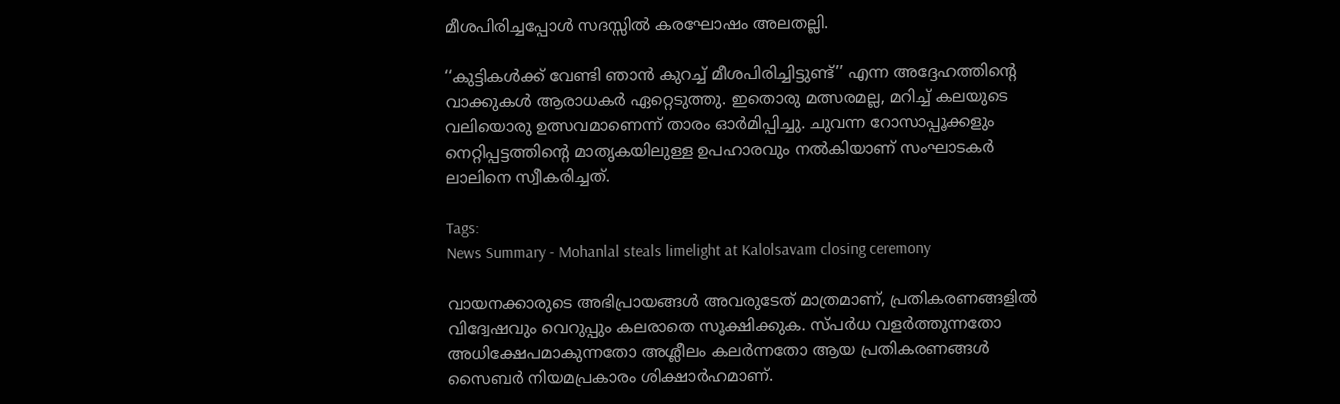മീശപിരിച്ചപ്പോൾ സദസ്സിൽ കരഘോഷം അലതല്ലി.

‘‘കുട്ടികൾക്ക് വേണ്ടി ഞാൻ കുറച്ച് മീശപിരിച്ചിട്ടുണ്ട്’’ എന്ന അദ്ദേഹത്തിന്റെ വാക്കുകൾ ആരാധകർ ഏറ്റെടുത്തു. ഇതൊരു മത്സരമല്ല, മറിച്ച് കലയുടെ വലിയൊരു ഉത്സവമാണെന്ന് താരം ഓർമിപ്പിച്ചു. ചുവന്ന റോസാപ്പൂക്കളും നെറ്റിപ്പട്ടത്തിന്റെ മാതൃകയിലുള്ള ഉപഹാരവും നൽകിയാണ് സംഘാടകർ ലാലിനെ സ്വീകരിച്ചത്.

Tags:
News Summary - Mohanlal steals limelight at Kalolsavam closing ceremony

വായനക്കാരുടെ അഭിപ്രായങ്ങള്‍ അവരുടേത് മാത്രമാണ്, പ്രതികരണങ്ങളിൽ വിദ്വേഷവും വെറുപ്പും കലരാതെ സൂക്ഷിക്കുക. സ്പർധ വളർത്തുന്നതോ അധിക്ഷേപമാകുന്നതോ അശ്ലീലം കലർന്നതോ ആയ പ്രതികരണങ്ങൾ സൈബർ നിയമപ്രകാരം ശിക്ഷാർഹമാണ്.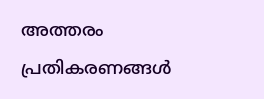അത്തരം പ്രതികരണങ്ങൾ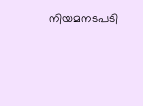നിയമനടപടി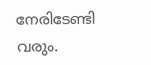നേരിടേണ്ടി വരും.